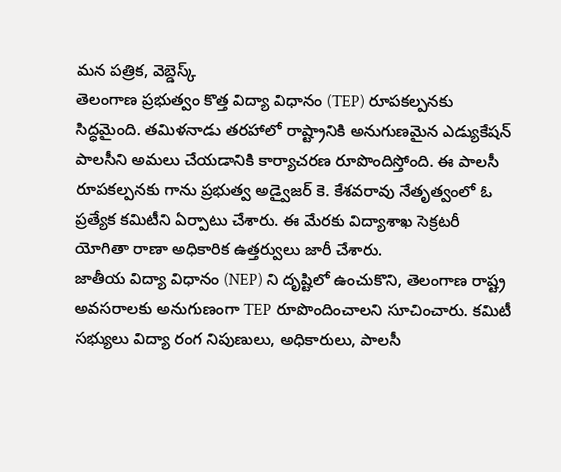మన పత్రిక, వెబ్డెస్క్
తెలంగాణ ప్రభుత్వం కొత్త విద్యా విధానం (TEP) రూపకల్పనకు సిద్ధమైంది. తమిళనాడు తరహాలో రాష్ట్రానికి అనుగుణమైన ఎడ్యుకేషన్ పాలసీని అమలు చేయడానికి కార్యాచరణ రూపొందిస్తోంది. ఈ పాలసీ రూపకల్పనకు గాను ప్రభుత్వ అడ్వైజర్ కె. కేశవరావు నేతృత్వంలో ఓ ప్రత్యేక కమిటీని ఏర్పాటు చేశారు. ఈ మేరకు విద్యాశాఖ సెక్రటరీ యోగితా రాణా అధికారిక ఉత్తర్వులు జారీ చేశారు.
జాతీయ విద్యా విధానం (NEP) ని దృష్టిలో ఉంచుకొని, తెలంగాణ రాష్ట్ర అవసరాలకు అనుగుణంగా TEP రూపొందించాలని సూచించారు. కమిటీ సభ్యులు విద్యా రంగ నిపుణులు, అధికారులు, పాలసీ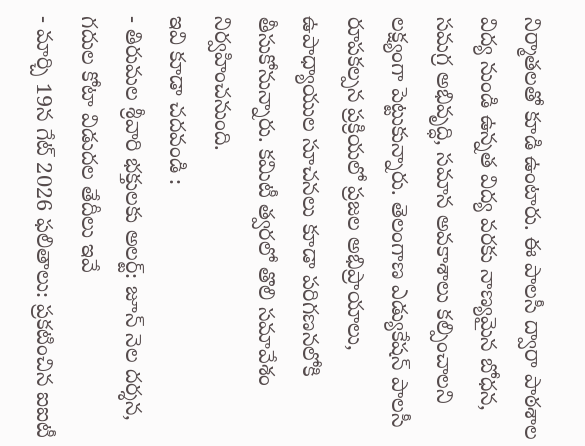నిర్మాతలతో కూడి ఉంటారు. ఈ పాలసీ ద్వారా పాఠశాల విద్య నుండి ఉన్నత విద్య వరకు నాణ్యమైన బోధన, సమగ్ర అభివృద్ధి, సమాన అవకాశాలు కల్పించాలని లక్ష్యంగా పెట్టుకున్నారు. తెలంగాణ ఎడ్యుకేషన్ పాలసీ రూపకల్పన ప్రక్రియలో ప్రజల అభిప్రాయాలు, ఉపాధ్యాయుల సూచనలు కూడా పరిగణనలోకి తీసుకోనున్నారు. కమిటీ త్వరలో తొలి సమావేశం నిర్వహించనుంది.
ఇవి కూడా చదవండి :
- తిరుమల శ్రీవారి భక్తులకు అలర్ట్: జూన్ నెల దర్శన, గదుల కోటా విడుదల తేదీలు ఇవే
- మార్చి 19న గేట్ 2026 ఫలితాలు: ప్రకటించిన ఐఐటీ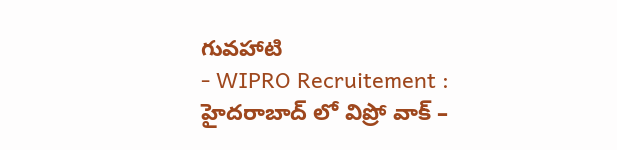గువహాటి
- WIPRO Recruitement : హైదరాబాద్ లో విప్రో వాక్ –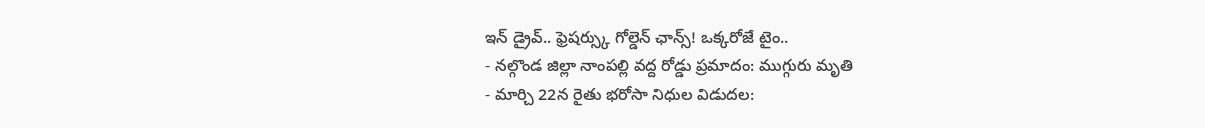ఇన్ డ్రైవ్.. ఫ్రెషర్స్కు గోల్డెన్ ఛాన్స్! ఒక్కరోజే టైం..
- నల్గొండ జిల్లా నాంపల్లి వద్ద రోడ్డు ప్రమాదం: ముగ్గురు మృతి
- మార్చి 22న రైతు భరోసా నిధుల విడుదల: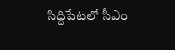సిద్దిపేటలో సీఎం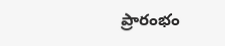ప్రారంభం